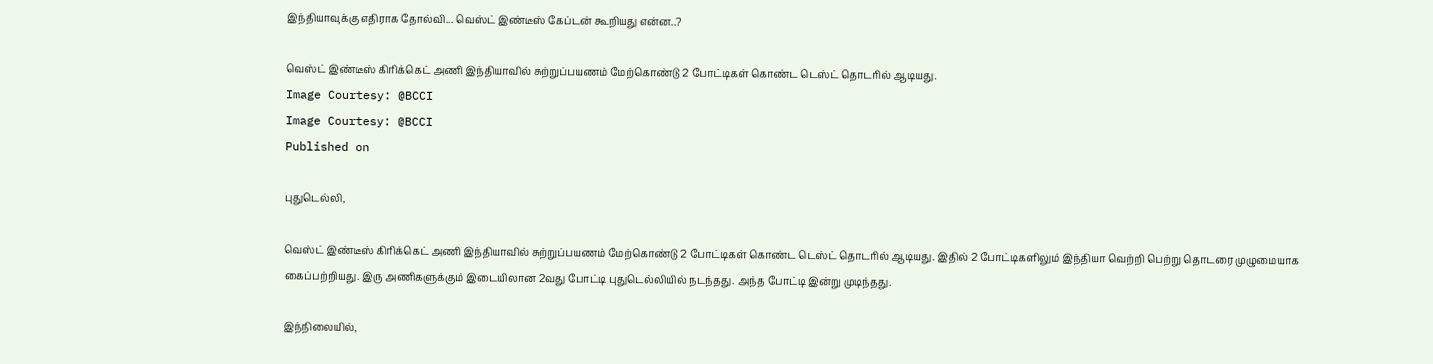இந்தியாவுக்கு எதிராக தோல்வி... வெஸ்ட் இண்டீஸ் கேப்டன் கூறியது என்ன..?

வெஸ்ட் இண்டீஸ் கிரிக்கெட் அணி இந்தியாவில் சுற்றுப்பயணம் மேற்கொண்டு 2 போட்டிகள் கொண்ட டெஸ்ட் தொடரில் ஆடியது.
Image Courtesy: @BCCI
Image Courtesy: @BCCI
Published on

புதுடெல்லி,

வெஸ்ட் இண்டீஸ் கிரிக்கெட் அணி இந்தியாவில் சுற்றுப்பயணம் மேற்கொண்டு 2 போட்டிகள் கொண்ட டெஸ்ட் தொடரில் ஆடியது. இதில் 2 போட்டிகளிலும் இந்தியா வெற்றி பெற்று தொடரை முழுமையாக கைப்பற்றியது. இரு அணிகளுக்கும் இடையிலான 2வது போட்டி புதுடெல்லியில் நடந்தது. அந்த போட்டி இன்று முடிந்தது.

இந்நிலையில்,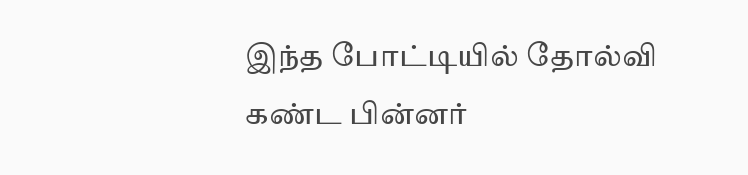இந்த போட்டியில் தோல்வி கண்ட பின்னர்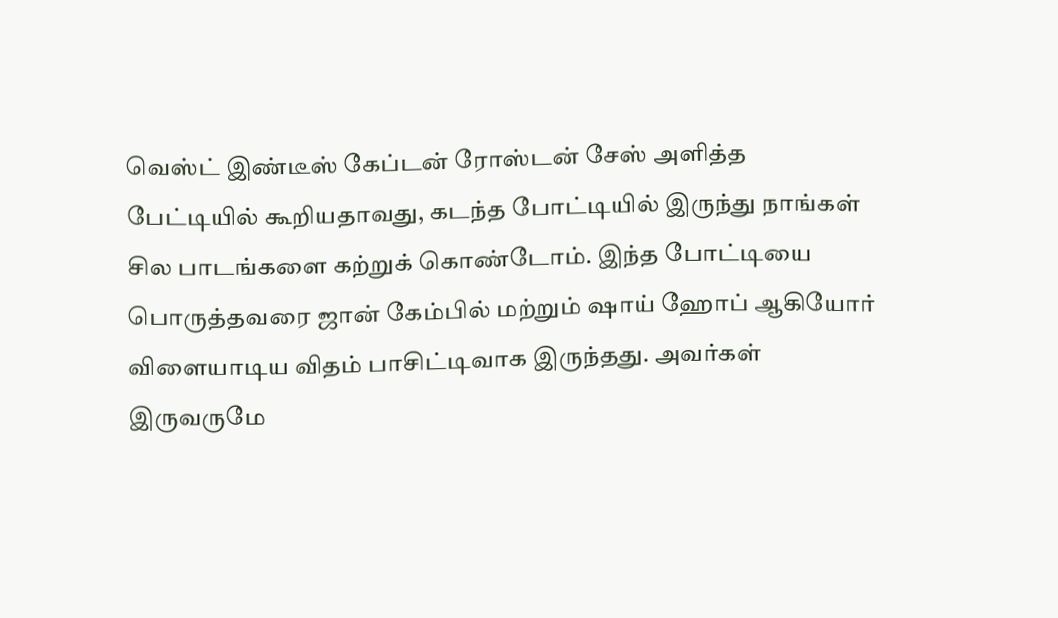வெஸ்ட் இண்டீஸ் கேப்டன் ரோஸ்டன் சேஸ் அளித்த பேட்டியில் கூறியதாவது, கடந்த போட்டியில் இருந்து நாங்கள் சில பாடங்களை கற்றுக் கொண்டோம். இந்த போட்டியை பொருத்தவரை ஜான் கேம்பில் மற்றும் ஷாய் ஹோப் ஆகியோர் விளையாடிய விதம் பாசிட்டிவாக இருந்தது. அவர்கள் இருவருமே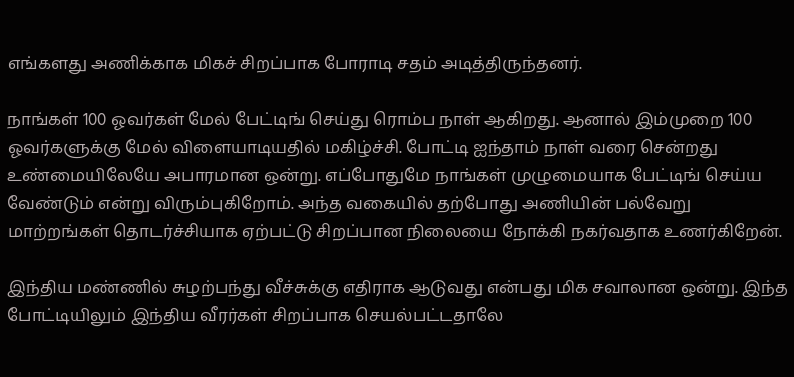எங்களது அணிக்காக மிகச் சிறப்பாக போராடி சதம் அடித்திருந்தனர்.

நாங்கள் 100 ஓவர்கள் மேல் பேட்டிங் செய்து ரொம்ப நாள் ஆகிறது. ஆனால் இம்முறை 100 ஓவர்களுக்கு மேல் விளையாடியதில் மகிழ்ச்சி. போட்டி ஐந்தாம் நாள் வரை சென்றது உண்மையிலேயே அபாரமான ஒன்று. எப்போதுமே நாங்கள் முழுமையாக பேட்டிங் செய்ய வேண்டும் என்று விரும்புகிறோம். அந்த வகையில் தற்போது அணியின் பல்வேறு மாற்றங்கள் தொடர்ச்சியாக ஏற்பட்டு சிறப்பான நிலையை நோக்கி நகர்வதாக உணர்கிறேன்.

இந்திய மண்ணில் சுழற்பந்து வீச்சுக்கு எதிராக ஆடுவது என்பது மிக சவாலான ஒன்று. இந்த போட்டியிலும் இந்திய வீரர்கள் சிறப்பாக செயல்பட்டதாலே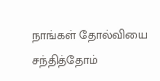நாங்கள் தோல்வியை சந்தித்தோம்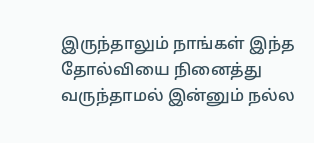இருந்தாலும் நாங்கள் இந்த தோல்வியை நினைத்து வருந்தாமல் இன்னும் நல்ல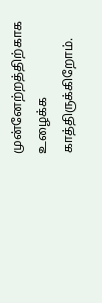முன்னேற்றத்திற்காக உழைக்க காத்திருக்கிறோம்.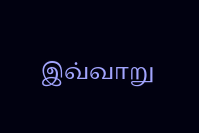இவ்வாறு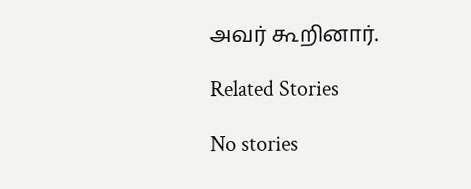அவர் கூறினார்.

Related Stories

No stories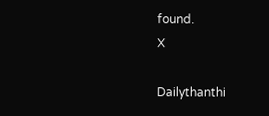found.
X

Dailythanthi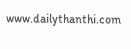www.dailythanthi.com